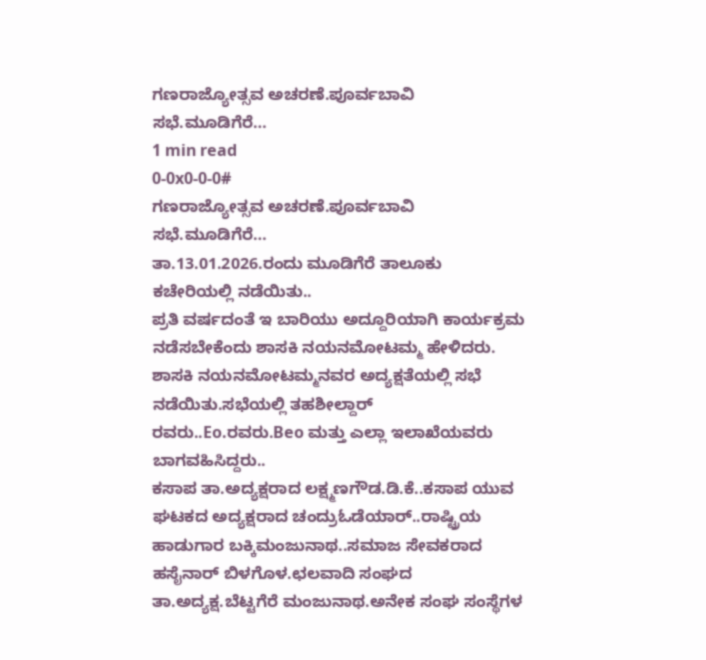ಗಣರಾಜ್ಯೋತ್ಸವ ಅಚರಣೆ.ಪೂರ್ವಬಾವಿ ಸಭೆ.ಮೂಡಿಗೆರೆ…
1 min read
0-0x0-0-0#
ಗಣರಾಜ್ಯೋತ್ಸವ ಅಚರಣೆ.ಪೂರ್ವಬಾವಿ ಸಭೆ.ಮೂಡಿಗೆರೆ…
ತಾ.13.01.2026.ರಂದು ಮೂಡಿಗೆರೆ ತಾಲೂಕು ಕಚೇರಿಯಲ್ಲಿ ನಡೆಯಿತು..
ಪ್ರತಿ ವರ್ಷದಂತೆ ಇ ಬಾರಿಯು ಅದ್ದೂರಿಯಾಗಿ ಕಾರ್ಯಕ್ರಮ ನಡೆಸಬೇಕೆಂದು ಶಾಸಕಿ ನಯನಮೋಟಮ್ಮ ಹೇಳಿದರು.
ಶಾಸಕಿ ನಯನಮೋಟಮ್ಮನವರ ಅದ್ಯಕ್ಷತೆಯಲ್ಲಿ ಸಭೆ ನಡೆಯಿತು.ಸಭೆಯಲ್ಲಿ ತಹಶೀಲ್ದಾರ್ ರವರು..Eo.ರವರು.Beo ಮತ್ತು ಎಲ್ಲಾ ಇಲಾಖೆಯವರು ಬಾಗವಹಿಸಿದ್ದರು..
ಕಸಾಪ ತಾ.ಅದ್ಯಕ್ಷರಾದ ಲಕ್ಷ್ಮಣಗೌಡ.ಡಿ.ಕೆ..ಕಸಾಪ ಯುವ ಘಟಕದ ಅದ್ಯಕ್ಷರಾದ ಚಂದ್ರುಓಡೆಯಾರ್..ರಾಷ್ಟ್ರಿಯ ಹಾಡುಗಾರ ಬಕ್ಕಿಮಂಜುನಾಥ..ಸಮಾಜ ಸೇವಕರಾದ ಹಸೈನಾರ್ ಬಿಳಗೊಳ.ಛಲವಾದಿ ಸಂಘದ ತಾ.ಅದ್ಯಕ್ಷ.ಬೆಟ್ಟಗೆರೆ ಮಂಜುನಾಥ.ಅನೇಕ ಸಂಘ ಸಂಸ್ಥೆಗಳ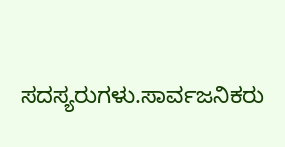ಸದಸ್ಯರುಗಳು.ಸಾರ್ವಜನಿಕರು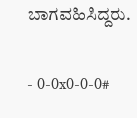ಬಾಗವಹಿಸಿದ್ದರು.

- 0-0x0-0-0#